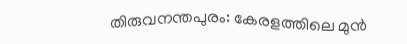തിരുവനന്തപുരം: കേരളത്തിലെ മുൻ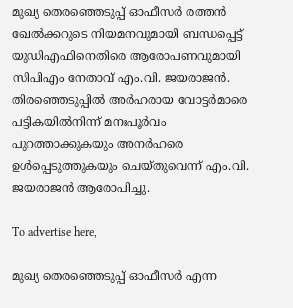മുഖ്യ തെരഞ്ഞെടുപ്പ് ഓഫീസർ രത്തൻ ഖേൽക്കറുടെ നിയമനവുമായി ബന്ധപ്പെട്ട് യുഡിഎഫിനെതിരെ ആരോപണവുമായി സിപിഎം നേതാവ് എം.വി. ജയരാജൻ. തിരഞ്ഞെടുപ്പിൽ അർഹരായ വോട്ടർമാരെ പട്ടികയിൽനിന്ന് മനഃപൂർവം പുറത്താക്കുകയും അനർഹരെ ഉൾപ്പെടുത്തുകയും ചെയ്തുവെന്ന് എം.വി. ജയരാജൻ ആരോപിച്ചു.

To advertise here,

മുഖ്യ തെരഞ്ഞെടുപ്പ് ഓഫീസർ എന്ന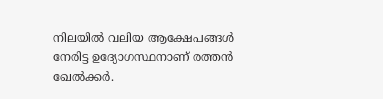നിലയിൽ വലിയ ആക്ഷേപങ്ങൾ നേരിട്ട ഉദ്യോഗസ്ഥനാണ് രത്തൻ ഖേൽക്കർ.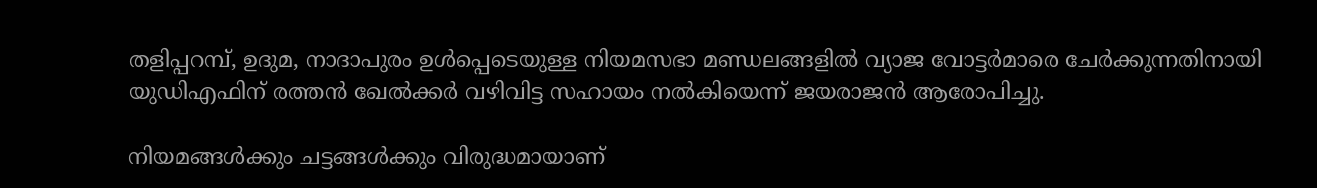തളിപ്പറമ്പ്, ഉദുമ, നാദാപുരം ഉൾപ്പെടെയുള്ള നിയമസഭാ മണ്ഡലങ്ങളിൽ വ്യാജ വോട്ടർമാരെ ചേർക്കുന്നതിനായി യുഡിഎഫിന് രത്തൻ ഖേൽക്കർ വഴിവിട്ട സഹായം നൽകിയെന്ന് ജയരാജൻ ആരോപിച്ചു.

നിയമങ്ങൾക്കും ചട്ടങ്ങൾക്കും വിരുദ്ധമായാണ്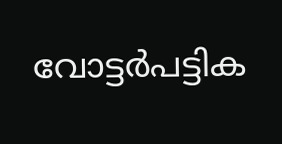വോട്ടർപട്ടിക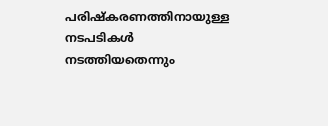പരിഷ്കരണത്തിനായുള്ള നടപടികൾ നടത്തിയതെന്നും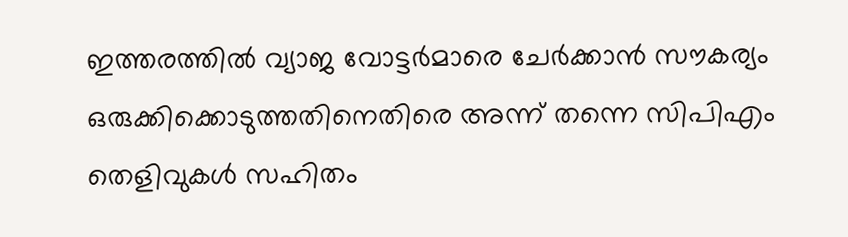ഇത്തരത്തിൽ വ്യാജ വോട്ടർമാരെ ചേർക്കാൻ സൗകര്യം ഒരുക്കിക്കൊടുത്തതിനെതിരെ അന്ന് തന്നെ സിപിഎം തെളിവുകൾ സഹിതം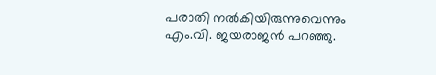പരാതി നൽകിയിരുന്നുവെന്നും എം.വി. ജയരാജൻ പറഞ്ഞു.